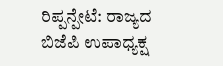ರಿಪ್ಪನ್ಪೇಟೆ: ರಾಜ್ಯದ ಬಿಜೆಪಿ ಉಪಾಧ್ಯಕ್ಷ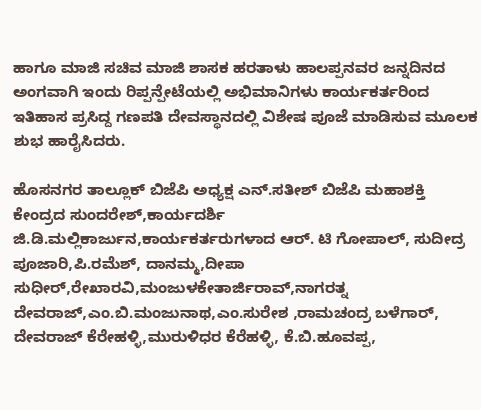ಹಾಗೂ ಮಾಜಿ ಸಚಿವ ಮಾಜಿ ಶಾಸಕ ಹರತಾಳು ಹಾಲಪ್ಪನವರ ಜನ್ನದಿನದ ಅಂಗವಾಗಿ ಇಂದು ರಿಪ್ಪನ್ಪೇಟೆಯಲ್ಲಿ ಅಭಿಮಾನಿಗಳು ಕಾರ್ಯಕರ್ತರಿಂದ ಇತಿಹಾಸ ಪ್ರಸಿದ್ದ ಗಣಪತಿ ದೇವಸ್ಥಾನದಲ್ಲಿ ವಿಶೇಷ ಪೂಜೆ ಮಾಡಿಸುವ ಮೂಲಕ ಶುಭ ಹಾರೈಸಿದರು.

ಹೊಸನಗರ ತಾಲ್ಲೂಕ್ ಬಿಜೆಪಿ ಅಧ್ಯಕ್ಷ ಎನ್.ಸತೀಶ್ ಬಿಜೆಪಿ ಮಹಾಶಕ್ತಿ ಕೇಂದ್ರದ ಸುಂದರೇಶ್,ಕಾರ್ಯದರ್ಶಿ ಜಿ.ಡಿ.ಮಲ್ಲಿಕಾರ್ಜುನ,ಕಾರ್ಯಕರ್ತರುಗಳಾದ ಆರ್. ಟಿ ಗೋಪಾಲ್, ಸುದೀದ್ರ ಪೂಜಾರಿ,ಪಿ.ರಮೆಶ್, ದಾನಮ್ಮ,ದೀಪಾ ಸುಧೀರ್,ರೇಖಾರವಿ,ಮಂಜುಳಕೇತಾರ್ಜಿರಾವ್,ನಾಗರತ್ನ ದೇವರಾಜ್,ಎಂ.ಬಿ.ಮಂಜುನಾಥ,ಎಂ.ಸುರೇಶ ,ರಾಮಚಂದ್ರ ಬಳೆಗಾರ್, ದೇವರಾಜ್ ಕೆರೇಹಳ್ಳಿ,ಮುರುಳಿಧರ ಕೆರೆಹಳ್ಳಿ, ಕೆ.ಬಿ.ಹೂವಪ್ಪ,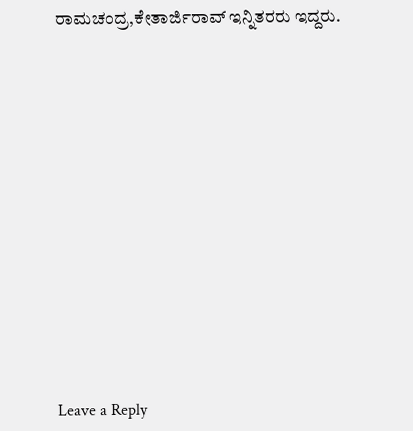ರಾಮಚಂದ್ರ,ಕೇತಾರ್ಜಿರಾವ್ ಇನ್ನಿತರರು ಇದ್ದರು.
















Leave a Reply